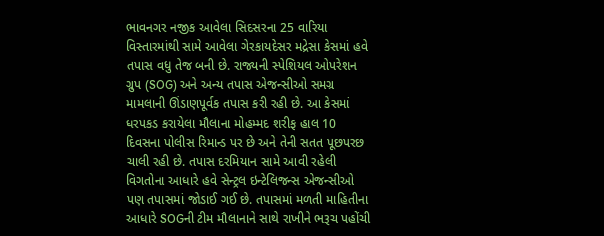ભાવનગર નજીક આવેલા સિદસરના 25 વારિયા વિસ્તારમાંથી સામે આવેલા ગેરકાયદેસર મદ્રેસા કેસમાં હવે તપાસ વધુ તેજ બની છે. રાજ્યની સ્પેશિયલ ઓપરેશન ગ્રુપ (SOG) અને અન્ય તપાસ એજન્સીઓ સમગ્ર મામલાની ઊંડાણપૂર્વક તપાસ કરી રહી છે. આ કેસમાં ધરપકડ કરાયેલા મૌલાના મોહમ્મદ શરીફ હાલ 10 દિવસના પોલીસ રિમાન્ડ પર છે અને તેની સતત પૂછપરછ ચાલી રહી છે. તપાસ દરમિયાન સામે આવી રહેલી વિગતોના આધારે હવે સેન્ટ્રલ ઇન્ટેલિજન્સ એજન્સીઓ પણ તપાસમાં જોડાઈ ગઈ છે. તપાસમાં મળતી માહિતીના આધારે SOGની ટીમ મૌલાનાને સાથે રાખીને ભરૂચ પહોંચી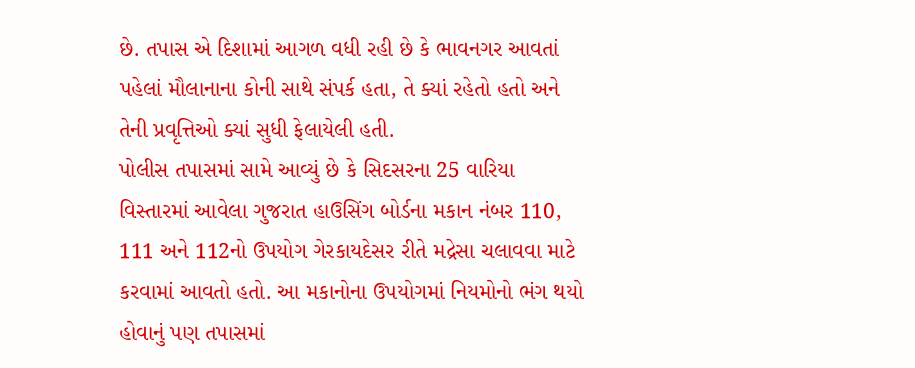છે. તપાસ એ દિશામાં આગળ વધી રહી છે કે ભાવનગર આવતાં પહેલાં મૌલાનાના કોની સાથે સંપર્ક હતા, તે ક્યાં રહેતો હતો અને તેની પ્રવૃત્તિઓ ક્યાં સુધી ફેલાયેલી હતી.
પોલીસ તપાસમાં સામે આવ્યું છે કે સિદસરના 25 વારિયા વિસ્તારમાં આવેલા ગુજરાત હાઉસિંગ બોર્ડના મકાન નંબર 110, 111 અને 112નો ઉપયોગ ગેરકાયદેસર રીતે મદ્રેસા ચલાવવા માટે કરવામાં આવતો હતો. આ મકાનોના ઉપયોગમાં નિયમોનો ભંગ થયો હોવાનું પણ તપાસમાં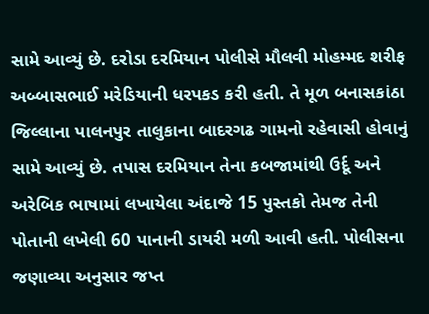સામે આવ્યું છે. દરોડા દરમિયાન પોલીસે મૌલવી મોહમ્મદ શરીફ અબ્બાસભાઈ મરેડિયાની ધરપકડ કરી હતી. તે મૂળ બનાસકાંઠા જિલ્લાના પાલનપુર તાલુકાના બાદરગઢ ગામનો રહેવાસી હોવાનું સામે આવ્યું છે. તપાસ દરમિયાન તેના કબજામાંથી ઉર્દૂ અને અરેબિક ભાષામાં લખાયેલા અંદાજે 15 પુસ્તકો તેમજ તેની પોતાની લખેલી 60 પાનાની ડાયરી મળી આવી હતી. પોલીસના જણાવ્યા અનુસાર જપ્ત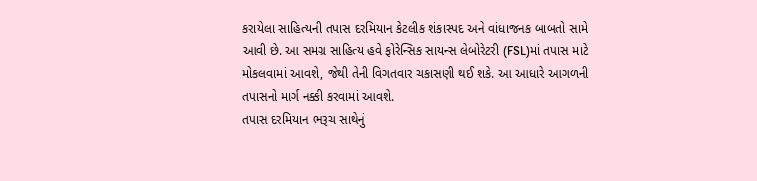કરાયેલા સાહિત્યની તપાસ દરમિયાન કેટલીક શંકાસ્પદ અને વાંધાજનક બાબતો સામે આવી છે. આ સમગ્ર સાહિત્ય હવે ફોરેન્સિક સાયન્સ લેબોરેટરી (FSL)માં તપાસ માટે મોકલવામાં આવશે, જેથી તેની વિગતવાર ચકાસણી થઈ શકે. આ આધારે આગળની તપાસનો માર્ગ નક્કી કરવામાં આવશે.
તપાસ દરમિયાન ભરૂચ સાથેનું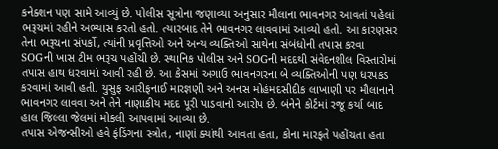કનેક્શન પણ સામે આવ્યું છે. પોલીસ સૂત્રોના જણાવ્યા અનુસાર મૌલાના ભાવનગર આવતાં પહેલાં ભરૂચમાં રહીને અભ્યાસ કરતો હતો. ત્યારબાદ તેને ભાવનગર લાવવામાં આવ્યો હતો. આ કારણસર તેના ભરૂચના સંપર્કો, ત્યાંની પ્રવૃત્તિઓ અને અન્ય વ્યક્તિઓ સાથેના સંબંધોની તપાસ કરવા SOGની ખાસ ટીમ ભરૂચ પહોંચી છે. સ્થાનિક પોલીસ અને SOGની મદદથી સંવેદનશીલ વિસ્તારોમાં તપાસ હાથ ધરવામાં આવી રહી છે. આ કેસમાં અગાઉ ભાવનગરના બે વ્યક્તિઓની પણ ધરપકડ કરવામાં આવી હતી. યુસુફ આરીફનાઈ મારજ્ઞણી અને અનસ મોહંમદસીદીક લાખાણી પર મૌલાનાને ભાવનગર લાવવા અને તેને નાણાકીય મદદ પૂરી પાડવાનો આરોપ છે. બંનેને કોર્ટમાં રજૂ કર્યા બાદ હાલ જિલ્લા જેલમાં મોકલી આપવામાં આવ્યા છે.
તપાસ એજન્સીઓ હવે ફંડિંગના સ્ત્રોત, નાણાં ક્યાંથી આવતા હતા, કોના મારફતે પહોંચતા હતા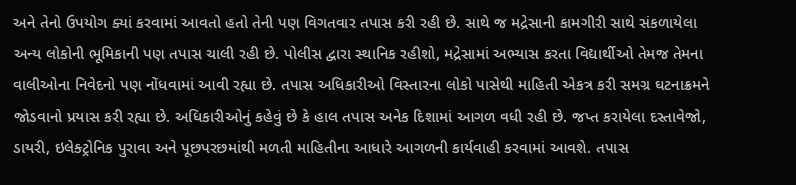અને તેનો ઉપયોગ ક્યાં કરવામાં આવતો હતો તેની પણ વિગતવાર તપાસ કરી રહી છે. સાથે જ મદ્રેસાની કામગીરી સાથે સંકળાયેલા અન્ય લોકોની ભૂમિકાની પણ તપાસ ચાલી રહી છે. પોલીસ દ્વારા સ્થાનિક રહીશો, મદ્રેસામાં અભ્યાસ કરતા વિદ્યાર્થીઓ તેમજ તેમના વાલીઓના નિવેદનો પણ નોંધવામાં આવી રહ્યા છે. તપાસ અધિકારીઓ વિસ્તારના લોકો પાસેથી માહિતી એકત્ર કરી સમગ્ર ઘટનાક્રમને જોડવાનો પ્રયાસ કરી રહ્યા છે. અધિકારીઓનું કહેવું છે કે હાલ તપાસ અનેક દિશામાં આગળ વધી રહી છે. જપ્ત કરાયેલા દસ્તાવેજો, ડાયરી, ઇલેક્ટ્રોનિક પુરાવા અને પૂછપરછમાંથી મળતી માહિતીના આધારે આગળની કાર્યવાહી કરવામાં આવશે. તપાસ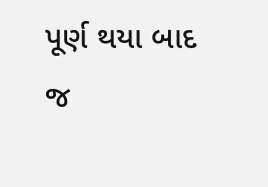પૂર્ણ થયા બાદ જ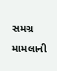સમગ્ર મામલાની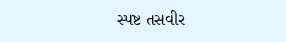સ્પષ્ટ તસવીર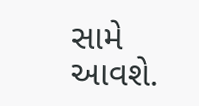સામે આવશે.